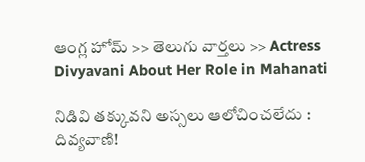ఆంగ్ల హోమ్ >> తెలుగు వార్తలు >> Actress Divyavani About Her Role in Mahanati

నిడివి తక్కువని అస్సలు ఆలోచించలేదు : దివ్యవాణి!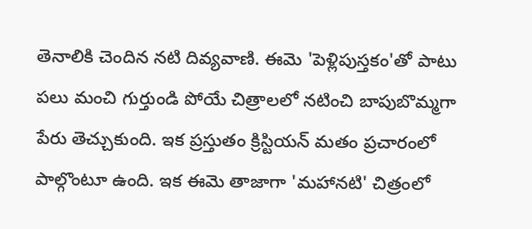తెనాలికి చెందిన నటి దివ్యవాణి. ఈమె 'పెళ్లిపుస్తకం'తో పాటు పలు మంచి గుర్తుండి పోయే చిత్రాలలో నటించి బాపుబొమ్మగా పేరు తెచ్చుకుంది. ఇక ప్రస్తుతం క్రిస్టియన్‌ మతం ప్రచారంలో పాల్గొంటూ ఉంది. ఇక ఈమె తాజాగా 'మహానటి' చిత్రంలో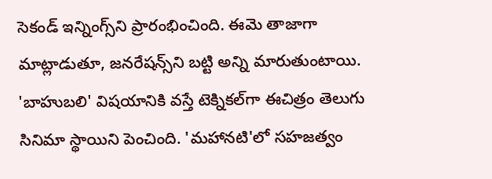సెకండ్‌ ఇన్నింగ్స్‌ని ప్రారంభించింది. ఈమె తాజాగా మాట్లాడుతూ, జనరేషన్స్‌ని బట్టి అన్ని మారుతుంటాయి. 'బాహుబలి' విషయానికి వస్తే టెక్నికల్‌గా ఈచిత్రం తెలుగు సినిమా స్థాయిని పెంచింది. 'మహానటి'లో సహజత్వం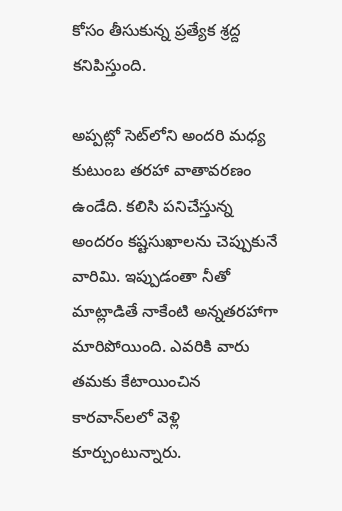కోసం తీసుకున్న ప్రత్యేక శ్రద్ద కనిపిస్తుంది.

అప్పట్లో సెట్‌లోని అందరి మధ్య కుటుంబ తరహా వాతావరణం ఉండేది. కలిసి పనిచేస్తున్న అందరం కష్టసుఖాలను చెప్పుకునే వారిమి. ఇప్పుడంతా నీతో మాట్లాడితే నాకేంటి అన్నతరహాగా మారిపోయింది. ఎవరికి వారు తమకు కేటాయించిన కారవాన్‌లలో వెళ్లి కూర్చుంటున్నారు.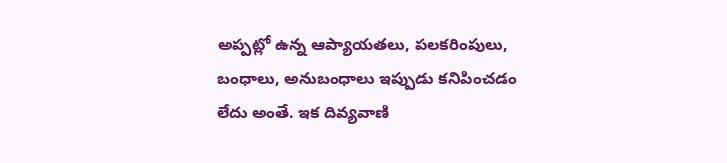అప్పట్లో ఉన్న ఆప్యాయతలు, పలకరింపులు, బంధాలు, అనుబంధాలు ఇప్పుడు కనిపించడం లేదు అంతే. ఇక దివ్యవాణి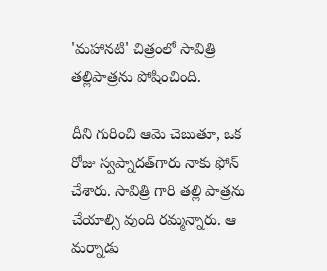'మహానటి' చిత్రంలో సావిత్రి తల్లిపాత్రను పోషించింది.

దీని గురించి ఆమె చెబుతూ, ఒక రోజు స్వప్నాదత్‌గారు నాకు ఫోన్‌ చేశారు. సావిత్రి గారి తల్లి పాత్రను చేయాల్సి వుంది రమ్మన్నారు. ఆ మర్నాడు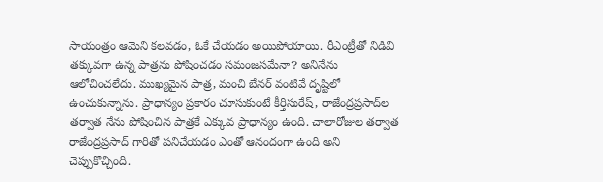సాయంత్రం ఆమెని కలవడం, ఓకే చేయడం అయిపోయాయి. రీఎంట్రీతో నిడివి తక్కువగా ఉన్న పాత్రను పోషించడం సమంజసమేనా? అనినేను ఆలోచించలేదు. ముఖ్యమైన పాత్ర, మంచి బేనర్‌ వంటివే దృష్టిలో ఉంచుకున్నాను. ప్రాధాన్యం ప్రకారం చూసుకుంటే కీర్తిసురేష్‌, రాజేంద్రప్రసాద్‌ల తర్వాత నేను పోషించిన పాత్రకే ఎక్కువ ప్రాధాన్యం ఉంది. చాలారోజుల తర్వాత రాజేంద్రప్రసాద్‌ గారితో పనిచేయడం ఎంతో ఆనందంగా ఉంది అని చెప్పుకొచ్చింది.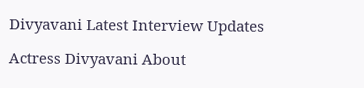Divyavani Latest Interview Updates

Actress Divyavani About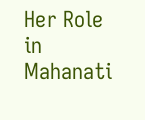Her Role in Mahanati